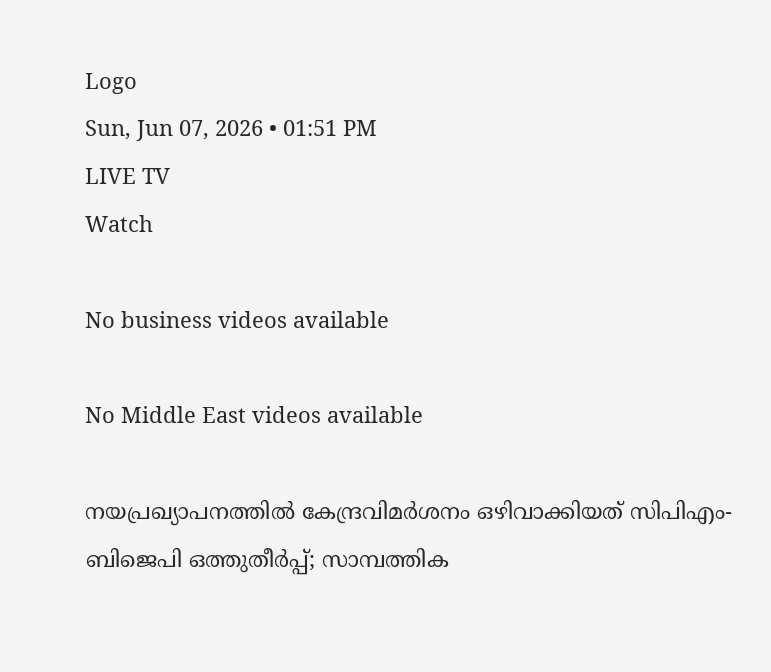Logo
Sun, Jun 07, 2026 • 01:51 PM
LIVE TV
Watch

No business videos available

No Middle East videos available

നയപ്രഖ്യാപനത്തില്‍ കേന്ദ്രവിമര്‍ശനം ഒഴിവാക്കിയത് സിപിഎം-ബിജെപി ഒത്തുതീര്‍പ്പ്; സാമ്പത്തിക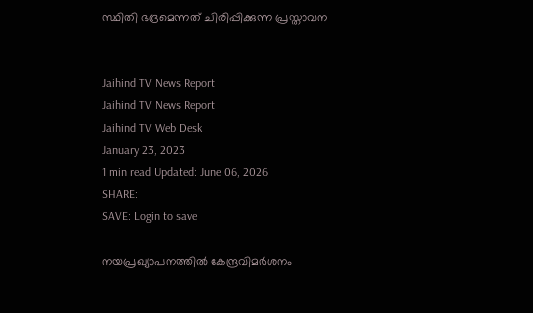സ്ഥിതി ഭദ്രമെന്നത് ചിരിപ്പിക്കുന്ന പ്രസ്താവന


Jaihind TV News Report
Jaihind TV News Report
Jaihind TV Web Desk
January 23, 2023
1 min read Updated: June 06, 2026
SHARE:
SAVE: Login to save

നയപ്രഖ്യാപനത്തില്‍ കേന്ദ്രവിമര്‍ശനം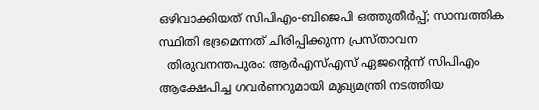ഒഴിവാക്കിയത് സിപിഎം-ബിജെപി ഒത്തുതീര്‍പ്പ്; സാമ്പത്തിക സ്ഥിതി ഭദ്രമെന്നത് ചിരിപ്പിക്കുന്ന പ്രസ്താവന
  തിരുവനന്തപുരം: ആര്‍എസ്എസ് ഏജന്‍റെന്ന് സിപിഎം ആക്ഷേപിച്ച ഗവര്‍ണറുമായി മുഖ്യമന്ത്രി നടത്തിയ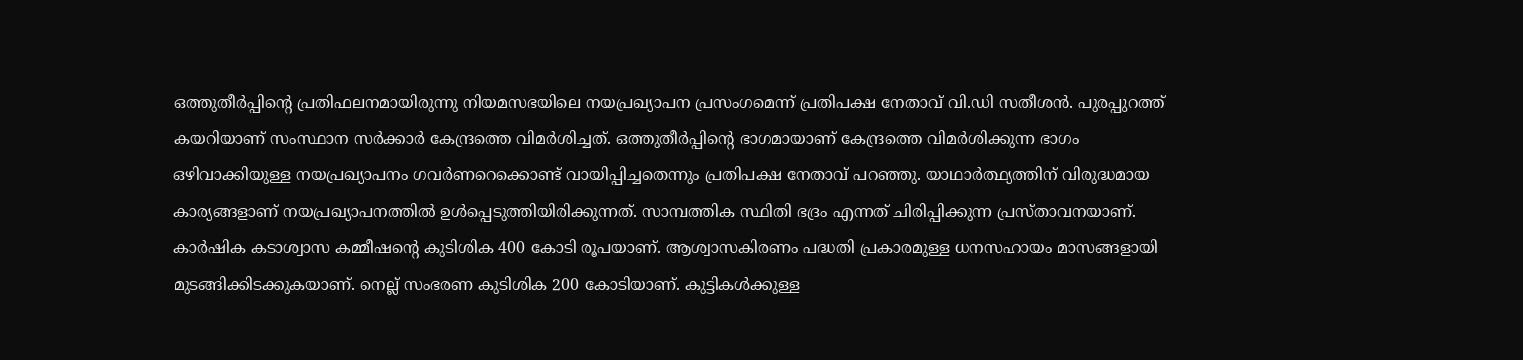ഒത്തുതീര്‍പ്പിന്‍റെ പ്രതിഫലനമായിരുന്നു നിയമസഭയിലെ നയപ്രഖ്യാപന പ്രസംഗമെന്ന് പ്രതിപക്ഷ നേതാവ് വി.ഡി സതീശന്‍. പുരപ്പുറത്ത് കയറിയാണ് സംസ്ഥാന സര്‍ക്കാര്‍ കേന്ദ്രത്തെ വിമര്‍ശിച്ചത്. ഒത്തുതീര്‍പ്പിന്‍റെ ഭാഗമായാണ് കേന്ദ്രത്തെ വിമര്‍ശിക്കുന്ന ഭാഗം ഒഴിവാക്കിയുള്ള നയപ്രഖ്യാപനം ഗവര്‍ണറെക്കൊണ്ട് വായിപ്പിച്ചതെന്നും പ്രതിപക്ഷ നേതാവ് പറഞ്ഞു. യാഥാര്‍ത്ഥ്യത്തിന് വിരുദ്ധമായ കാര്യങ്ങളാണ് നയപ്രഖ്യാപനത്തില്‍ ഉള്‍പ്പെടുത്തിയിരിക്കുന്നത്. സാമ്പത്തിക സ്ഥിതി ഭദ്രം എന്നത് ചിരിപ്പിക്കുന്ന പ്രസ്താവനയാണ്. കാര്‍ഷിക കടാശ്വാസ കമ്മീഷന്‍റെ കുടിശിക 400 കോടി രൂപയാണ്. ആശ്വാസകിരണം പദ്ധതി പ്രകാരമുള്ള ധനസഹായം മാസങ്ങളായി മുടങ്ങിക്കിടക്കുകയാണ്. നെല്ല് സംഭരണ കുടിശിക 200 കോടിയാണ്. കുട്ടികള്‍ക്കുള്ള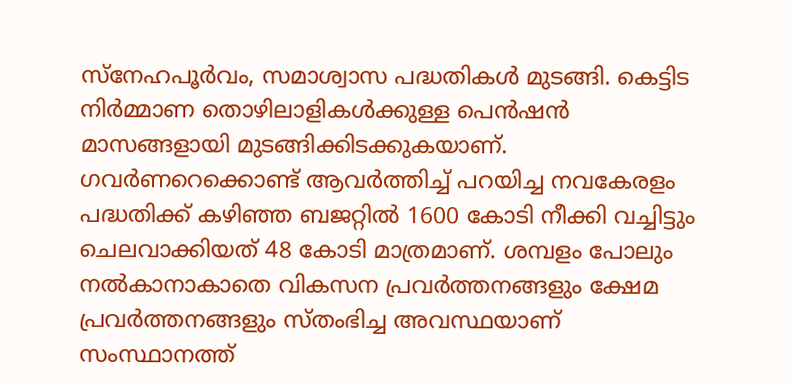സ്‌നേഹപൂര്‍വം, സമാശ്വാസ പദ്ധതികള്‍ മുടങ്ങി. കെട്ടിട നിര്‍മ്മാണ തൊഴിലാളികള്‍ക്കുള്ള പെന്‍ഷന്‍ മാസങ്ങളായി മുടങ്ങിക്കിടക്കുകയാണ്. ഗവര്‍ണറെക്കൊണ്ട് ആവര്‍ത്തിച്ച് പറയിച്ച നവകേരളം പദ്ധതിക്ക് കഴിഞ്ഞ ബജറ്റില്‍ 1600 കോടി നീക്കി വച്ചിട്ടും ചെലവാക്കിയത് 48 കോടി മാത്രമാണ്. ശമ്പളം പോലും നല്‍കാനാകാതെ വികസന പ്രവര്‍ത്തനങ്ങളും ക്ഷേമ പ്രവര്‍ത്തനങ്ങളും സ്തംഭിച്ച അവസ്ഥയാണ് സംസ്ഥാനത്ത്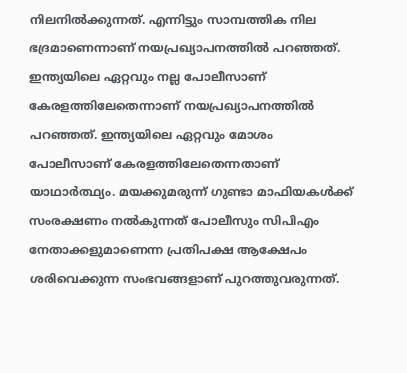നിലനില്‍ക്കുന്നത്. എന്നിട്ടും സാമ്പത്തിക നില ഭദ്രമാണെന്നാണ് നയപ്രഖ്യാപനത്തില്‍ പറഞ്ഞത്. ഇന്ത്യയിലെ ഏറ്റവും നല്ല പോലീസാണ് കേരളത്തിലേതെന്നാണ് നയപ്രഖ്യാപനത്തില്‍ പറഞ്ഞത്. ഇന്ത്യയിലെ ഏറ്റവും മോശം പോലീസാണ് കേരളത്തിലേതെന്നതാണ് യാഥാര്‍ത്ഥ്യം. മയക്കുമരുന്ന് ഗുണ്ടാ മാഫിയകള്‍ക്ക് സംരക്ഷണം നല്‍കുന്നത് പോലീസും സിപിഎം നേതാക്കളുമാണെന്ന പ്രതിപക്ഷ ആക്ഷേപം ശരിവെക്കുന്ന സംഭവങ്ങളാണ് പുറത്തുവരുന്നത്.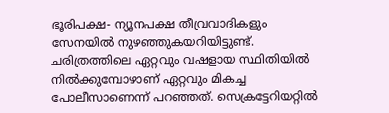ഭൂരിപക്ഷ- ന്യൂനപക്ഷ തീവ്രവാദികളും സേനയില്‍ നുഴഞ്ഞുകയറിയിട്ടുണ്ട്. ചരിത്രത്തിലെ ഏറ്റവും വഷളായ സ്ഥിതിയില്‍ നില്‍ക്കുമ്പോഴാണ് ഏറ്റവും മികച്ച പോലീസാണെന്ന് പറഞ്ഞത്. സെക്രട്ടേറിയറ്റില്‍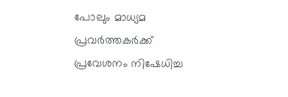പോലും മാധ്യമ പ്രവര്‍ത്തകര്‍ക്ക് പ്രവേശനം നിഷേധിച്ച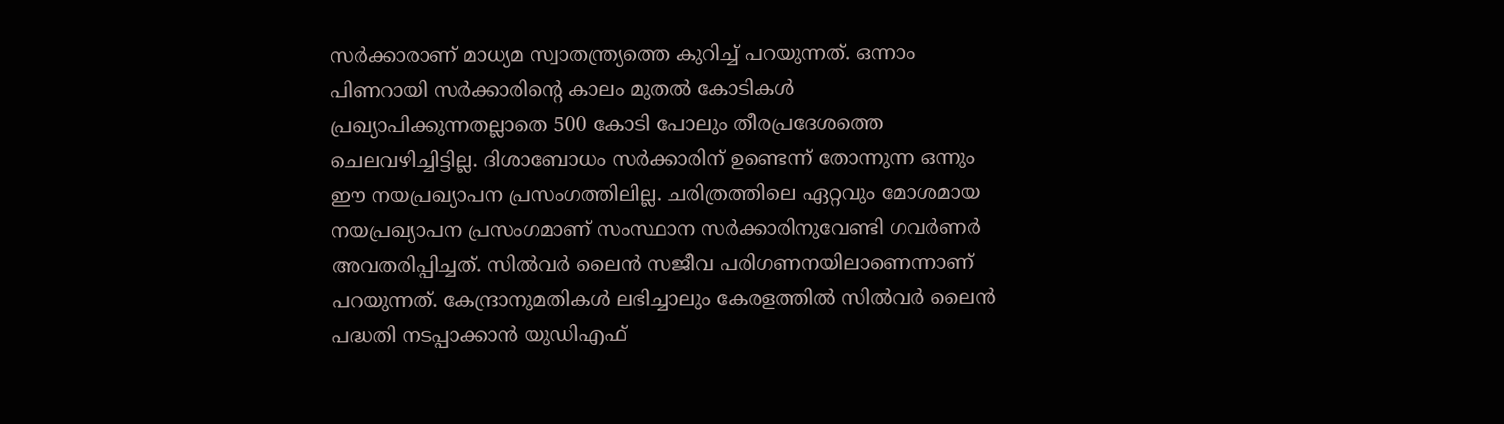സര്‍ക്കാരാണ് മാധ്യമ സ്വാതന്ത്ര്യത്തെ കുറിച്ച് പറയുന്നത്. ഒന്നാം പിണറായി സര്‍ക്കാരിന്‍റെ കാലം മുതല്‍ കോടികള്‍ പ്രഖ്യാപിക്കുന്നതല്ലാതെ 500 കോടി പോലും തീരപ്രദേശത്തെ ചെലവഴിച്ചിട്ടില്ല. ദിശാബോധം സര്‍ക്കാരിന് ഉണ്ടെന്ന് തോന്നുന്ന ഒന്നും ഈ നയപ്രഖ്യാപന പ്രസംഗത്തിലില്ല. ചരിത്രത്തിലെ ഏറ്റവും മോശമായ നയപ്രഖ്യാപന പ്രസംഗമാണ് സംസ്ഥാന സര്‍ക്കാരിനുവേണ്ടി ഗവര്‍ണര്‍ അവതരിപ്പിച്ചത്. സില്‍വര്‍ ലൈന്‍ സജീവ പരിഗണനയിലാണെന്നാണ് പറയുന്നത്. കേന്ദ്രാനുമതികള്‍ ലഭിച്ചാലും കേരളത്തില്‍ സില്‍വര്‍ ലൈന്‍ പദ്ധതി നടപ്പാക്കാന്‍ യുഡിഎഫ്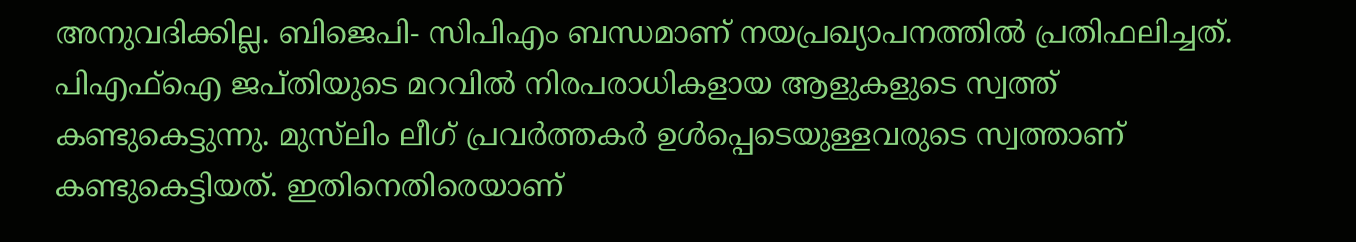അനുവദിക്കില്ല. ബിജെപി- സിപിഎം ബന്ധമാണ് നയപ്രഖ്യാപനത്തില്‍ പ്രതിഫലിച്ചത്. പിഎഫ്ഐ ജപ്തിയുടെ മറവില്‍ നിരപരാധികളായ ആളുകളുടെ സ്വത്ത് കണ്ടുകെട്ടുന്നു. മുസ്‌ലിം ലീഗ് പ്രവര്‍ത്തകര്‍ ഉള്‍പ്പെടെയുള്ളവരുടെ സ്വത്താണ് കണ്ടുകെട്ടിയത്. ഇതിനെതിരെയാണ്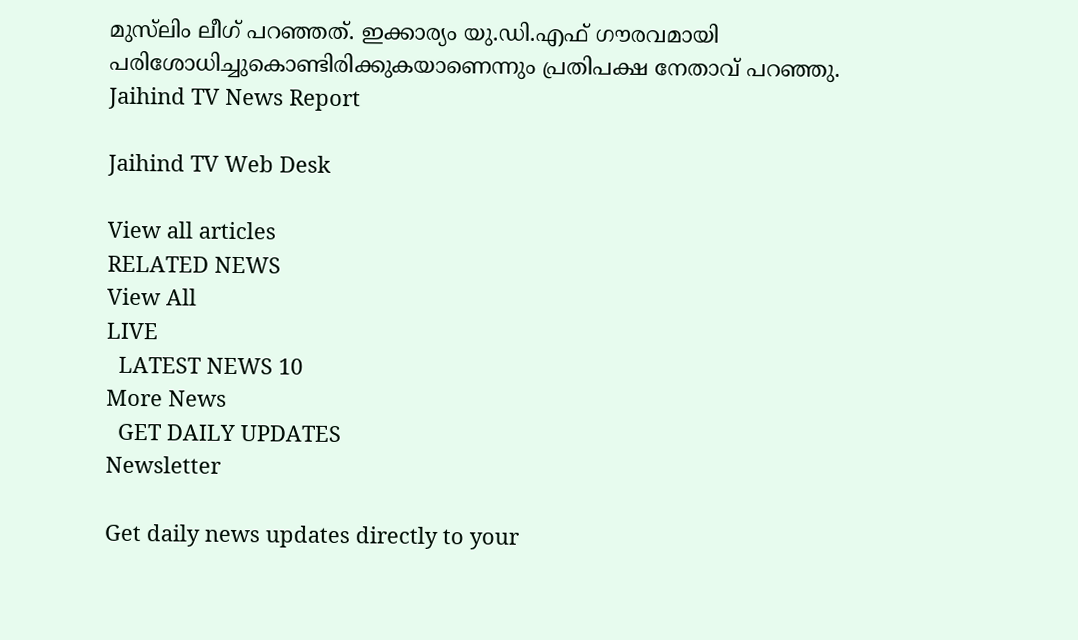മുസ്‌ലിം ലീഗ് പറഞ്ഞത്. ഇക്കാര്യം യു.ഡി.എഫ് ഗൗരവമായി പരിശോധിച്ചുകൊണ്ടിരിക്കുകയാണെന്നും പ്രതിപക്ഷ നേതാവ് പറഞ്ഞു.
Jaihind TV News Report

Jaihind TV Web Desk

View all articles
RELATED NEWS
View All
LIVE
  LATEST NEWS 10
More News
  GET DAILY UPDATES
Newsletter

Get daily news updates directly to your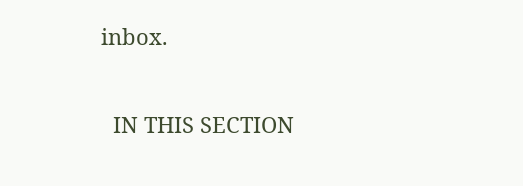inbox.

  IN THIS SECTION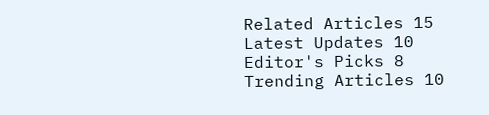Related Articles 15
Latest Updates 10
Editor's Picks 8
Trending Articles 10